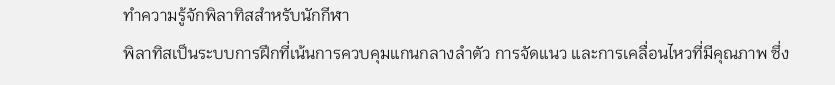ทำความรู้จักพิลาทิสสำหรับนักกีฬา
พิลาทิสเป็นระบบการฝึกที่เน้นการควบคุมแกนกลางลำตัว การจัดแนว และการเคลื่อนไหวที่มีคุณภาพ ซึ่ง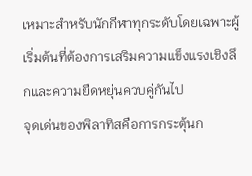เหมาะสำหรับนักกีฬาทุกระดับโดยเฉพาะผู้เริ่มต้นที่ต้องการเสริมความแข็งแรงเชิงลึกและความยืดหยุ่นควบคู่กันไป
จุดเด่นของพิลาทิสคือการกระตุ้นก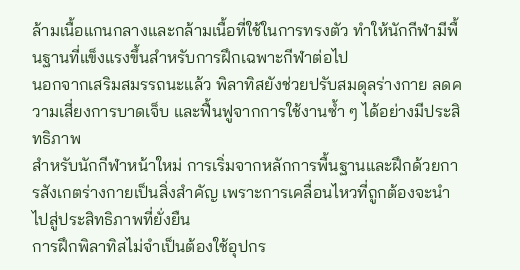ล้ามเนื้อแกนกลางและกล้ามเนื้อที่ใช้ในการทรงตัว ทำให้นักกีฬามีพื้นฐานที่แข็งแรงขึ้นสำหรับการฝึกเฉพาะกีฬาต่อไป
นอกจากเสริมสมรรถนะแล้ว พิลาทิสยังช่วยปรับสมดุลร่างกาย ลดความเสี่ยงการบาดเจ็บ และฟื้นฟูจากการใช้งานซ้ำ ๆ ได้อย่างมีประสิทธิภาพ
สำหรับนักกีฬาหน้าใหม่ การเริ่มจากหลักการพื้นฐานและฝึกด้วยการสังเกตร่างกายเป็นสิ่งสำคัญ เพราะการเคลื่อนไหวที่ถูกต้องจะนำไปสู่ประสิทธิภาพที่ยั่งยืน
การฝึกพิลาทิสไม่จำเป็นต้องใช้อุปกร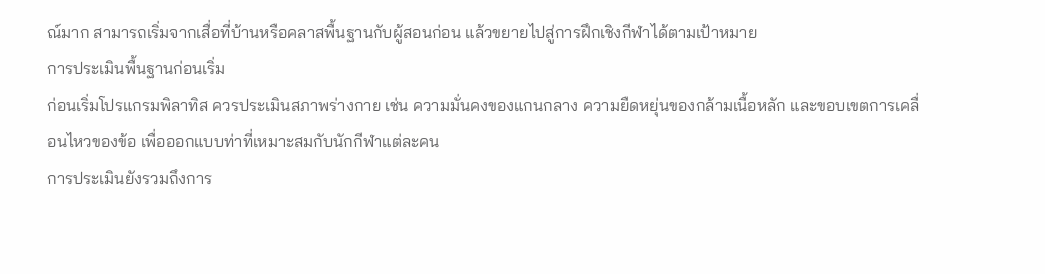ณ์มาก สามารถเริ่มจากเสื่อที่บ้านหรือคลาสพื้นฐานกับผู้สอนก่อน แล้วขยายไปสู่การฝึกเชิงกีฬาได้ตามเป้าหมาย
การประเมินพื้นฐานก่อนเริ่ม
ก่อนเริ่มโปรแกรมพิลาทิส ควรประเมินสภาพร่างกาย เช่น ความมั่นคงของแกนกลาง ความยืดหยุ่นของกล้ามเนื้อหลัก และขอบเขตการเคลื่อนไหวของข้อ เพื่อออกแบบท่าที่เหมาะสมกับนักกีฬาแต่ละคน
การประเมินยังรวมถึงการ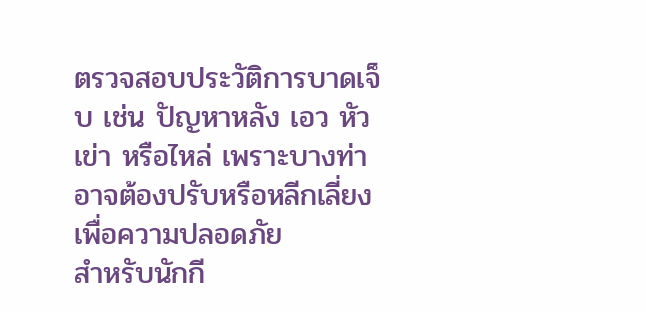ตรวจสอบประวัติการบาดเจ็บ เช่น ปัญหาหลัง เอว หัวเข่า หรือไหล่ เพราะบางท่าอาจต้องปรับหรือหลีกเลี่ยงเพื่อความปลอดภัย
สำหรับนักกี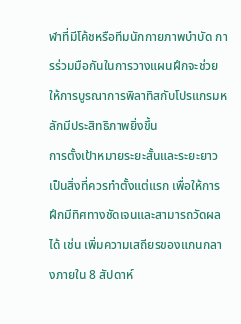ฬาที่มีโค้ชหรือทีมนักกายภาพบำบัด การร่วมมือกันในการวางแผนฝึกจะช่วยให้การบูรณาการพิลาทิสกับโปรแกรมหลักมีประสิทธิภาพยิ่งขึ้น
การตั้งเป้าหมายระยะสั้นและระยะยาวเป็นสิ่งที่ควรทำตั้งแต่แรก เพื่อให้การฝึกมีทิศทางชัดเจนและสามารถวัดผลได้ เช่น เพิ่มความเสถียรของแกนกลางภายใน 8 สัปดาห์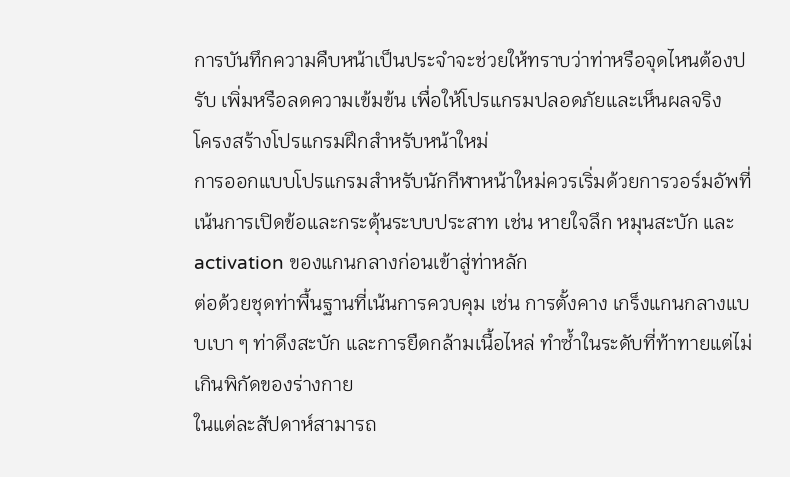การบันทึกความคืบหน้าเป็นประจำจะช่วยให้ทราบว่าท่าหรือจุดไหนต้องปรับ เพิ่มหรือลดความเข้มข้น เพื่อให้โปรแกรมปลอดภัยและเห็นผลจริง
โครงสร้างโปรแกรมฝึกสำหรับหน้าใหม่
การออกแบบโปรแกรมสำหรับนักกีฬาหน้าใหม่ควรเริ่มด้วยการวอร์มอัพที่เน้นการเปิดข้อและกระตุ้นระบบประสาท เช่น หายใจลึก หมุนสะบัก และ activation ของแกนกลางก่อนเข้าสู่ท่าหลัก
ต่อด้วยชุดท่าพื้นฐานที่เน้นการควบคุม เช่น การตั้งคาง เกร็งแกนกลางแบบเบา ๆ ท่าดึงสะบัก และการยืดกล้ามเนื้อไหล่ ทำซ้ำในระดับที่ท้าทายแต่ไม่เกินพิกัดของร่างกาย
ในแต่ละสัปดาห์สามารถ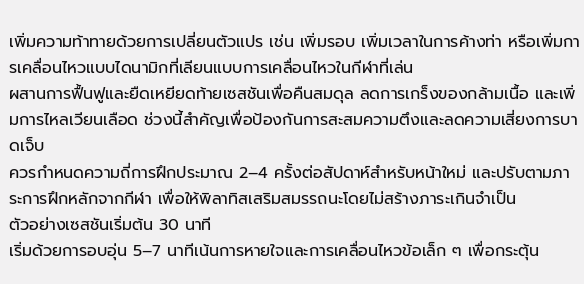เพิ่มความท้าทายด้วยการเปลี่ยนตัวแปร เช่น เพิ่มรอบ เพิ่มเวลาในการค้างท่า หรือเพิ่มการเคลื่อนไหวแบบไดนามิกที่เลียนแบบการเคลื่อนไหวในกีฬาที่เล่น
ผสานการฟื้นฟูและยืดเหยียดท้ายเซสชันเพื่อคืนสมดุล ลดการเกร็งของกล้ามเนื้อ และเพิ่มการไหลเวียนเลือด ช่วงนี้สำคัญเพื่อป้องกันการสะสมความตึงและลดความเสี่ยงการบาดเจ็บ
ควรกำหนดความถี่การฝึกประมาณ 2–4 ครั้งต่อสัปดาห์สำหรับหน้าใหม่ และปรับตามภาระการฝึกหลักจากกีฬา เพื่อให้พิลาทิสเสริมสมรรถนะโดยไม่สร้างภาระเกินจำเป็น
ตัวอย่างเซสชันเริ่มต้น 30 นาที
เริ่มด้วยการอบอุ่น 5–7 นาทีเน้นการหายใจและการเคลื่อนไหวข้อเล็ก ๆ เพื่อกระตุ้น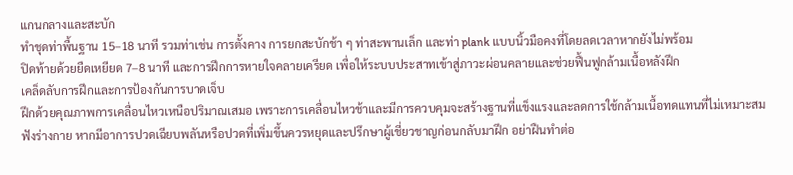แกนกลางและสะบัก
ทำชุดท่าพื้นฐาน 15–18 นาที รวมท่าเช่น การตั้งคาง การยกสะบักช้า ๆ ท่าสะพานเล็ก และท่า plank แบบนิ้วมือคงที่โดยลดเวลาหากยังไม่พร้อม
ปิดท้ายด้วยยืดเหยียด 7–8 นาที และการฝึกการหายใจคลายเครียด เพื่อให้ระบบประสาทเข้าสู่ภาวะผ่อนคลายและช่วยฟื้นฟูกล้ามเนื้อหลังฝึก
เคล็ดลับการฝึกและการป้องกันการบาดเจ็บ
ฝึกด้วยคุณภาพการเคลื่อนไหวเหนือปริมาณเสมอ เพราะการเคลื่อนไหวช้าและมีการควบคุมจะสร้างฐานที่แข็งแรงและลดการใช้กล้ามเนื้อทดแทนที่ไม่เหมาะสม
ฟังร่างกาย หากมีอาการปวดเฉียบพลันหรือปวดที่เพิ่มขึ้นควรหยุดและปรึกษาผู้เชี่ยวชาญก่อนกลับมาฝึก อย่าฝืนทำต่อ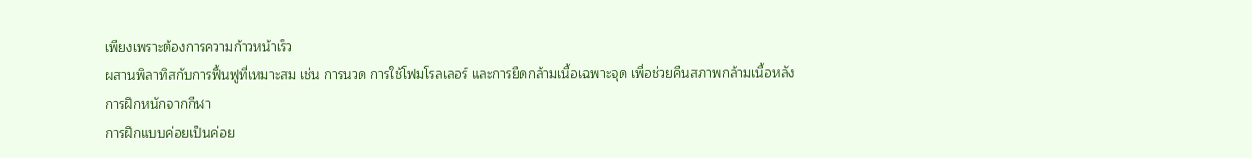เพียงเพราะต้องการความก้าวหน้าเร็ว
ผสานพิลาทิสกับการฟื้นฟูที่เหมาะสม เช่น การนวด การใช้โฟมโรลเลอร์ และการยืดกล้ามเนื้อเฉพาะจุด เพื่อช่วยคืนสภาพกล้ามเนื้อหลังการฝึกหนักจากกีฬา
การฝึกแบบค่อยเป็นค่อย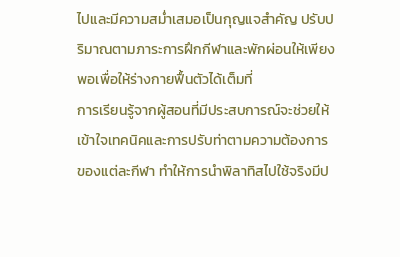ไปและมีความสม่ำเสมอเป็นกุญแจสำคัญ ปรับปริมาณตามภาระการฝึกกีฬาและพักผ่อนให้เพียงพอเพื่อให้ร่างกายฟื้นตัวได้เต็มที่
การเรียนรู้จากผู้สอนที่มีประสบการณ์จะช่วยให้เข้าใจเทคนิคและการปรับท่าตามความต้องการของแต่ละกีฬา ทำให้การนำพิลาทิสไปใช้จริงมีป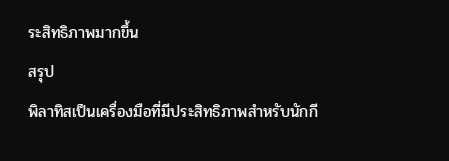ระสิทธิภาพมากขึ้น
สรุป
พิลาทิสเป็นเครื่องมือที่มีประสิทธิภาพสำหรับนักกี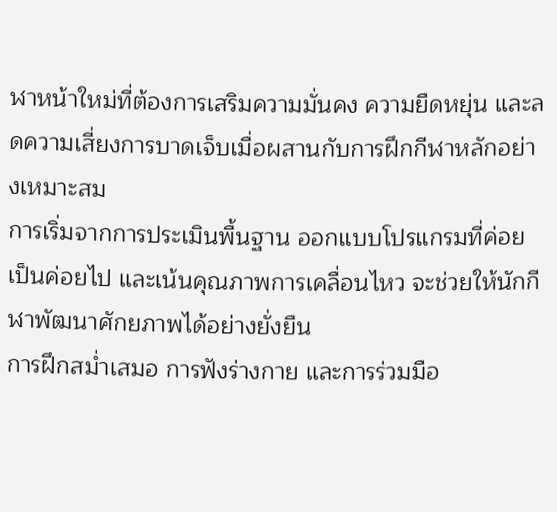ฬาหน้าใหม่ที่ต้องการเสริมความมั่นคง ความยืดหยุ่น และลดความเสี่ยงการบาดเจ็บเมื่อผสานกับการฝึกกีฬาหลักอย่างเหมาะสม
การเริ่มจากการประเมินพื้นฐาน ออกแบบโปรแกรมที่ค่อยเป็นค่อยไป และเน้นคุณภาพการเคลื่อนไหว จะช่วยให้นักกีฬาพัฒนาศักยภาพได้อย่างยั่งยืน
การฝึกสม่ำเสมอ การฟังร่างกาย และการร่วมมือ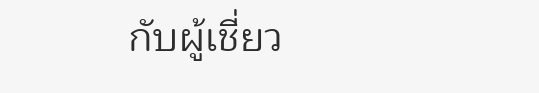กับผู้เชี่ยว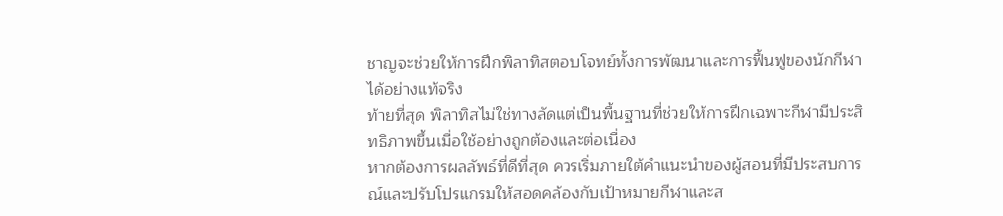ชาญจะช่วยให้การฝึกพิลาทิสตอบโจทย์ทั้งการพัฒนาและการฟื้นฟูของนักกีฬาได้อย่างแท้จริง
ท้ายที่สุด พิลาทิสไม่ใช่ทางลัดแต่เป็นพื้นฐานที่ช่วยให้การฝึกเฉพาะกีฬามีประสิทธิภาพขึ้นเมื่อใช้อย่างถูกต้องและต่อเนื่อง
หากต้องการผลลัพธ์ที่ดีที่สุด ควรเริ่มภายใต้คำแนะนำของผู้สอนที่มีประสบการณ์และปรับโปรแกรมให้สอดคล้องกับเป้าหมายกีฬาและส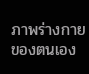ภาพร่างกายของตนเอง